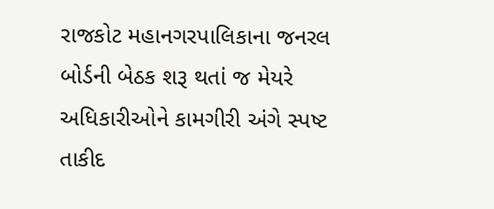રાજકોટ મહાનગરપાલિકાના જનરલ બોર્ડની બેઠક શરૂ થતાં જ મેયરે અધિકારીઓને કામગીરી અંગે સ્પષ્ટ તાકીદ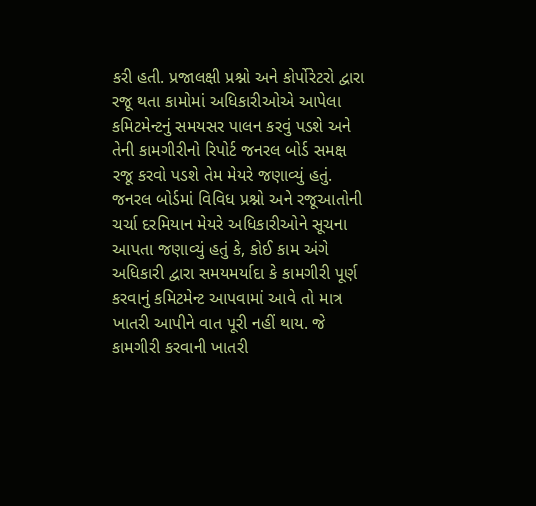કરી હતી. પ્રજાલક્ષી પ્રશ્નો અને કોર્પોરેટરો દ્વારા રજૂ થતા કામોમાં અધિકારીઓએ આપેલા કમિટમેન્ટનું સમયસર પાલન કરવું પડશે અને તેની કામગીરીનો રિપોર્ટ જનરલ બોર્ડ સમક્ષ રજૂ કરવો પડશે તેમ મેયરે જણાવ્યું હતું.
જનરલ બોર્ડમાં વિવિધ પ્રશ્નો અને રજૂઆતોની ચર્ચા દરમિયાન મેયરે અધિકારીઓને સૂચના આપતા જણાવ્યું હતું કે, કોઈ કામ અંગે અધિકારી દ્વારા સમયમર્યાદા કે કામગીરી પૂર્ણ કરવાનું કમિટમેન્ટ આપવામાં આવે તો માત્ર ખાતરી આપીને વાત પૂરી નહીં થાય. જે કામગીરી કરવાની ખાતરી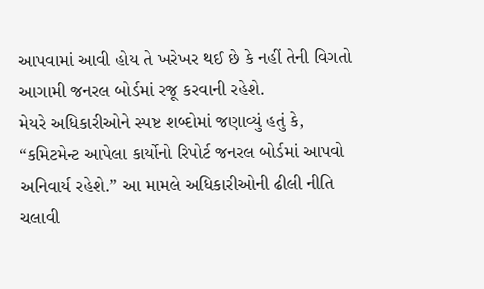આપવામાં આવી હોય તે ખરેખર થઈ છે કે નહીં તેની વિગતો આગામી જનરલ બોર્ડમાં રજૂ કરવાની રહેશે.
મેયરે અધિકારીઓને સ્પષ્ટ શબ્દોમાં જણાવ્યું હતું કે, “કમિટમેન્ટ આપેલા કાર્યોનો રિપોર્ટ જનરલ બોર્ડમાં આપવો અનિવાર્ય રહેશે.” આ મામલે અધિકારીઓની ઢીલી નીતિ ચલાવી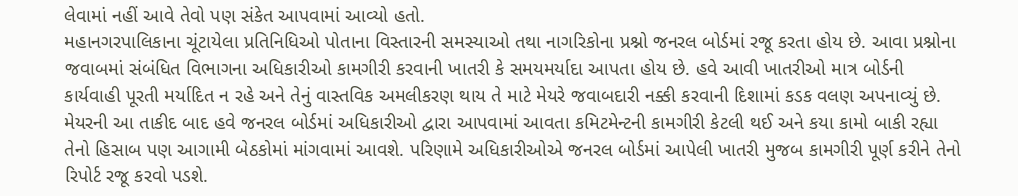લેવામાં નહીં આવે તેવો પણ સંકેત આપવામાં આવ્યો હતો.
મહાનગરપાલિકાના ચૂંટાયેલા પ્રતિનિધિઓ પોતાના વિસ્તારની સમસ્યાઓ તથા નાગરિકોના પ્રશ્નો જનરલ બોર્ડમાં રજૂ કરતા હોય છે. આવા પ્રશ્નોના જવાબમાં સંબંધિત વિભાગના અધિકારીઓ કામગીરી કરવાની ખાતરી કે સમયમર્યાદા આપતા હોય છે. હવે આવી ખાતરીઓ માત્ર બોર્ડની કાર્યવાહી પૂરતી મર્યાદિત ન રહે અને તેનું વાસ્તવિક અમલીકરણ થાય તે માટે મેયરે જવાબદારી નક્કી કરવાની દિશામાં કડક વલણ અપનાવ્યું છે.
મેયરની આ તાકીદ બાદ હવે જનરલ બોર્ડમાં અધિકારીઓ દ્વારા આપવામાં આવતા કમિટમેન્ટની કામગીરી કેટલી થઈ અને કયા કામો બાકી રહ્યા તેનો હિસાબ પણ આગામી બેઠકોમાં માંગવામાં આવશે. પરિણામે અધિકારીઓએ જનરલ બોર્ડમાં આપેલી ખાતરી મુજબ કામગીરી પૂર્ણ કરીને તેનો રિપોર્ટ રજૂ કરવો પડશે.